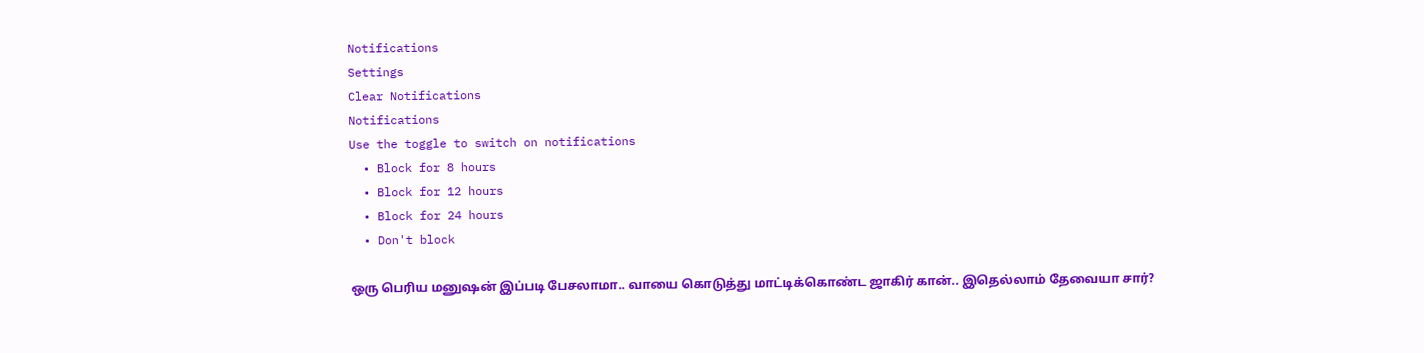Notifications
Settings
Clear Notifications
Notifications
Use the toggle to switch on notifications
  • Block for 8 hours
  • Block for 12 hours
  • Block for 24 hours
  • Don't block

ஒரு பெரிய மனுஷன் இப்படி பேசலாமா.. வாயை கொடுத்து மாட்டிக்கொண்ட ஜாகிர் கான்.. இதெல்லாம் தேவையா சார்?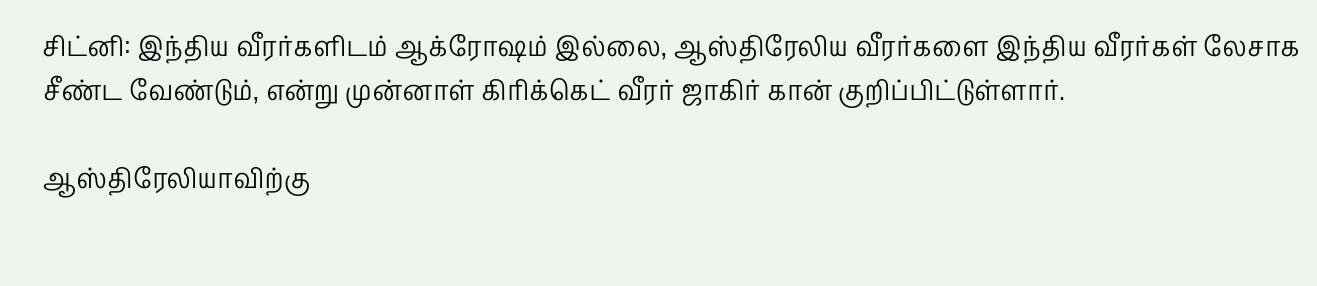சிட்னி: இந்திய வீரர்களிடம் ஆக்ரோஷம் இல்லை, ஆஸ்திரேலிய வீரர்களை இந்திய வீரர்கள் லேசாக சீண்ட வேண்டும், என்று முன்னாள் கிரிக்கெட் வீரர் ஜாகிர் கான் குறிப்பிட்டுள்ளார்.

ஆஸ்திரேலியாவிற்கு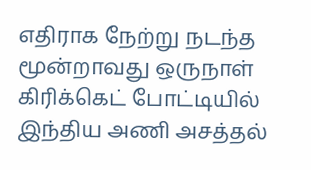எதிராக நேற்று நடந்த மூன்றாவது ஒருநாள் கிரிக்கெட் போட்டியில் இந்திய அணி அசத்தல்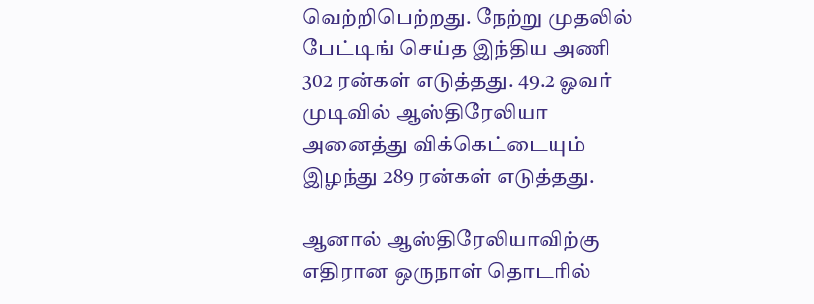வெற்றிபெற்றது. நேற்று முதலில் பேட்டிங் செய்த இந்திய அணி 302 ரன்கள் எடுத்தது. 49.2 ஓவர் முடிவில் ஆஸ்திரேலியா அனைத்து விக்கெட்டையும் இழந்து 289 ரன்கள் எடுத்தது.

ஆனால் ஆஸ்திரேலியாவிற்கு எதிரான ஒருநாள் தொடரில்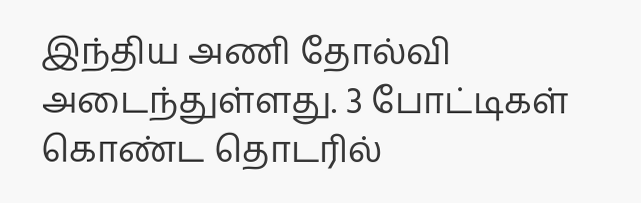இந்திய அணி தோல்வி அடைந்துள்ளது. 3 போட்டிகள் கொண்ட தொடரில்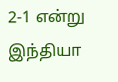2-1 என்று இந்தியா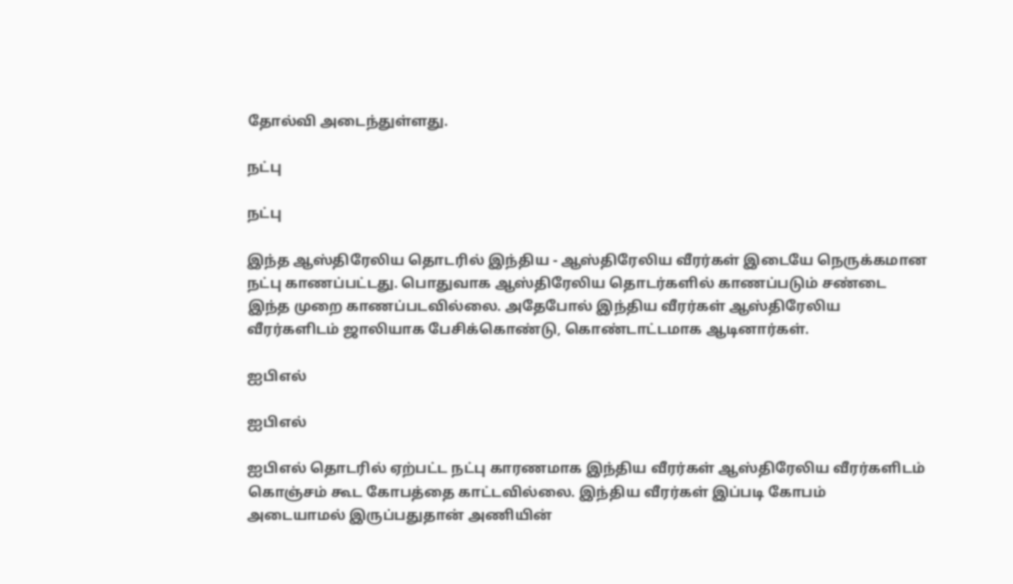தோல்வி அடைந்துள்ளது.

நட்பு

நட்பு

இந்த ஆஸ்திரேலிய தொடரில் இந்திய - ஆஸ்திரேலிய வீரர்கள் இடையே நெருக்கமான நட்பு காணப்பட்டது. பொதுவாக ஆஸ்திரேலிய தொடர்களில் காணப்படும் சண்டை இந்த முறை காணப்படவில்லை. அதேபோல் இந்திய வீரர்கள் ஆஸ்திரேலிய வீரர்களிடம் ஜாலியாக பேசிக்கொண்டு, கொண்டாட்டமாக ஆடினார்கள்.

ஐபிஎல்

ஐபிஎல்

ஐபிஎல் தொடரில் ஏற்பட்ட நட்பு காரணமாக இந்திய வீரர்கள் ஆஸ்திரேலிய வீரர்களிடம் கொஞ்சம் கூட கோபத்தை காட்டவில்லை. இந்திய வீரர்கள் இப்படி கோபம் அடையாமல் இருப்பதுதான் அணியின்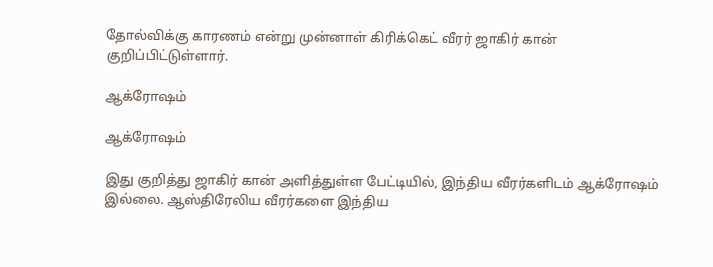தோல்விக்கு காரணம் என்று முன்னாள் கிரிக்கெட் வீரர் ஜாகிர் கான் குறிப்பிட்டுள்ளார்.

ஆக்ரோஷம்

ஆக்ரோஷம்

இது குறித்து ஜாகிர் கான் அளித்துள்ள பேட்டியில், இந்திய வீரர்களிடம் ஆக்ரோஷம் இல்லை. ஆஸ்திரேலிய வீரர்களை இந்திய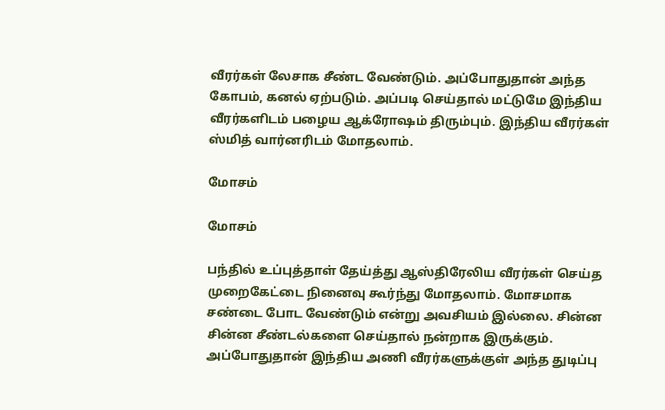வீரர்கள் லேசாக சீண்ட வேண்டும். அப்போதுதான் அந்த கோபம், கனல் ஏற்படும். அப்படி செய்தால் மட்டுமே இந்திய வீரர்களிடம் பழைய ஆக்ரோஷம் திரும்பும். இந்திய வீரர்கள் ஸ்மித் வார்னரிடம் மோதலாம்.

மோசம்

மோசம்

பந்தில் உப்புத்தாள் தேய்த்து ஆஸ்திரேலிய வீரர்கள் செய்த முறைகேட்டை நினைவு கூர்ந்து மோதலாம். மோசமாக சண்டை போட வேண்டும் என்று அவசியம் இல்லை. சின்ன சின்ன சீண்டல்களை செய்தால் நன்றாக இருக்கும். அப்போதுதான் இந்திய அணி வீரர்களுக்குள் அந்த துடிப்பு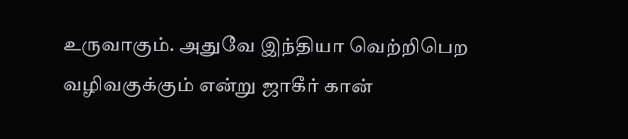உருவாகும். அதுவே இந்தியா வெற்றிபெற வழிவகுக்கும் என்று ஜாகீர் கான்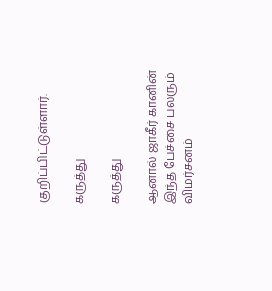குறிப்பிட்டுள்ளார்.

கருத்து

கருத்து

ஆனால் ஜாகீர் கானின் இந்த பேச்சை பலரும் விமர்சனம்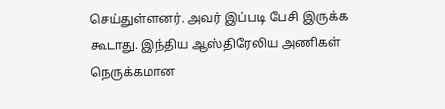செய்துள்ளனர். அவர் இப்படி பேசி இருக்க கூடாது. இந்திய ஆஸ்திரேலிய அணிகள் நெருக்கமான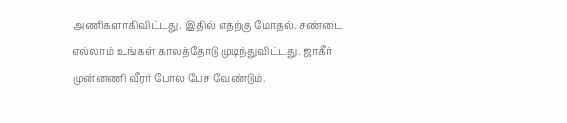அணிகளாகிவிட்டது. இதில் எதற்கு மோதல். சண்டை எல்லாம் உங்கள் காலத்தோடு முடிந்துவிட்டது. ஜாகீர் முன்னணி வீரர் போல பேச வேண்டும்.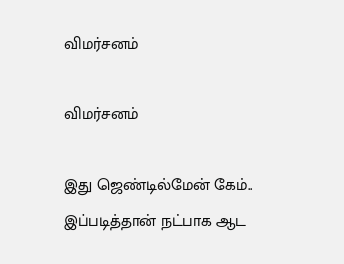விமர்சனம்

விமர்சனம்

இது ஜெண்டில்மேன் கேம்.. இப்படித்தான் நட்பாக ஆட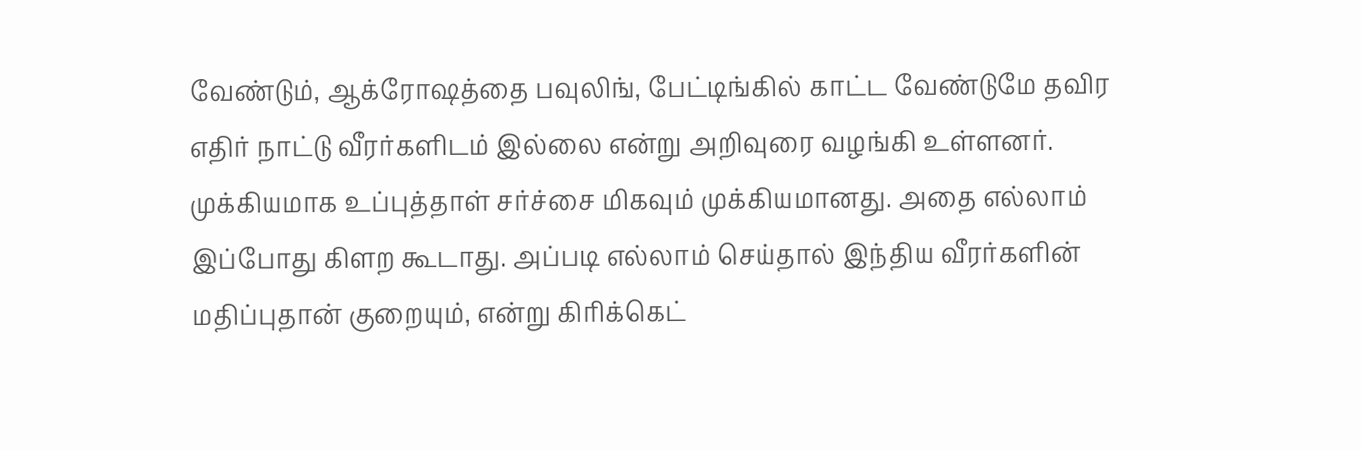வேண்டும், ஆக்ரோஷத்தை பவுலிங், பேட்டிங்கில் காட்ட வேண்டுமே தவிர எதிர் நாட்டு வீரர்களிடம் இல்லை என்று அறிவுரை வழங்கி உள்ளனர். முக்கியமாக உப்புத்தாள் சர்ச்சை மிகவும் முக்கியமானது. அதை எல்லாம் இப்போது கிளற கூடாது. அப்படி எல்லாம் செய்தால் இந்திய வீரர்களின் மதிப்புதான் குறையும், என்று கிரிக்கெட்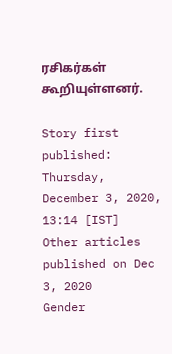ரசிகர்கள் கூறியுள்ளனர்.

Story first published: Thursday, December 3, 2020, 13:14 [IST]
Other articles published on Dec 3, 2020
Gender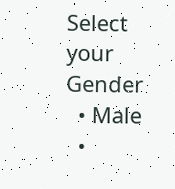Select your Gender
  • Male
  •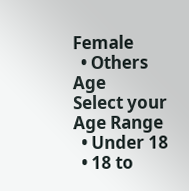Female
  • Others
Age
Select your Age Range
  • Under 18
  • 18 to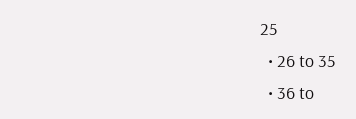25
  • 26 to 35
  • 36 to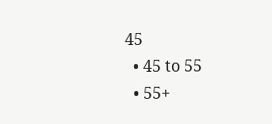45
  • 45 to 55
  • 55+